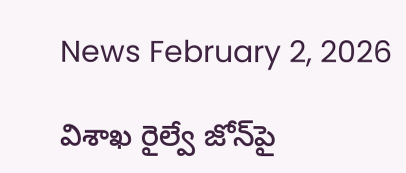News February 2, 2026

విశాఖ రైల్వే జోన్‌పై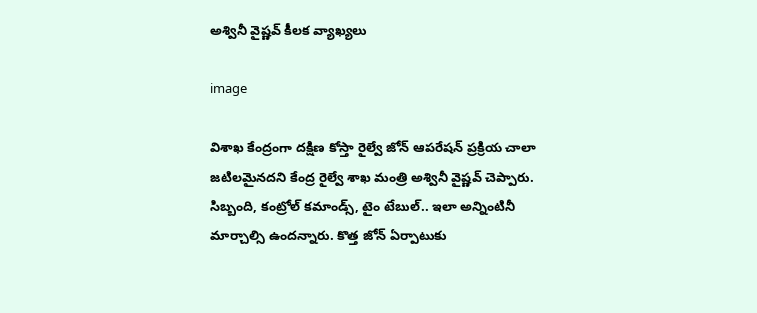అశ్వినీ వైష్ణవ్ కీలక వ్యాఖ్యలు

image

విశాఖ కేంద్రంగా దక్షిణ కోస్తా రైల్వే జోన్ ఆపరేషన్ ప్రక్రియ చాలా జటిలమైనదని కేంద్ర రైల్వే శాఖ మంత్రి అశ్వినీ వైష్ణవ్ చెప్పారు. సిబ్బంది, కంట్రోల్ కమాండ్స్, టైం టేబుల్.. ఇలా అన్నింటినీ మార్చాల్సి ఉందన్నారు. కొత్త జోన్ ఏర్పాటుకు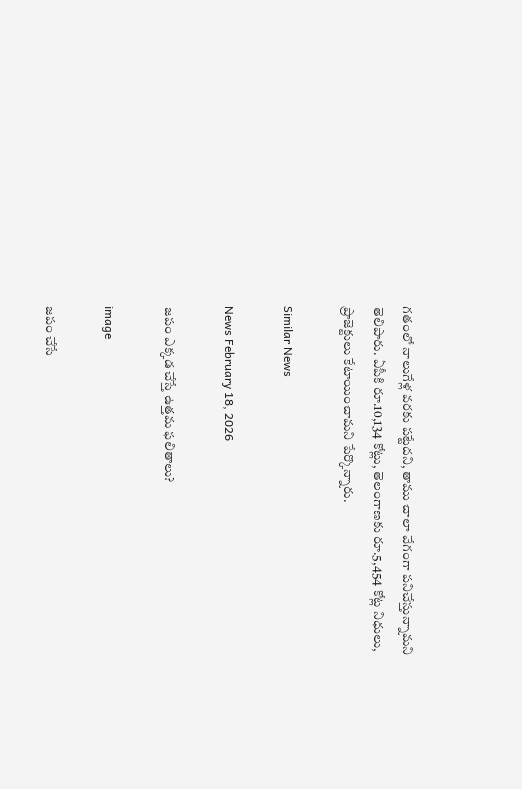గతంలో నాలుగేళ్ల వరకు పట్టేదని, తాము చాలా వేగంగా పనిచేస్తున్నామని తెలిపారు. ఏపీకి రూ.10,134 కోట్లు, తెలంగాణకు రూ.5,454 కోట్ల నిధులు, ప్రాజెక్టులు కేటాయించామని పేర్కొన్నారు.

Similar News

News February 18, 2026

జపం ఎక్కడ చేస్తే ఉత్తమ ఫలితాలు?

image

జపం చేసే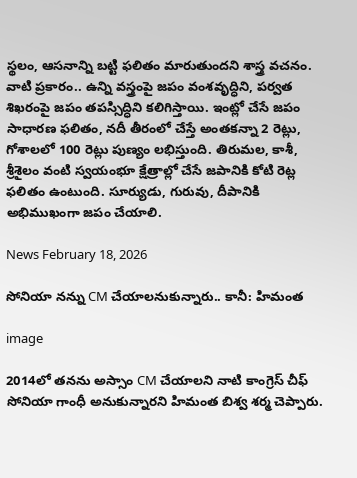స్థలం, ఆసనాన్ని బట్టి ఫలితం మారుతుందని శాస్త్ర వచనం. వాటి ప్రకారం.. ఉన్ని వస్త్రంపై జపం వంశవృద్ధిని, పర్వత శిఖరంపై జపం తపస్సిద్ధిని కలిగిస్తాయి. ఇంట్లో చేసే జపం సాధారణ ఫలితం, నదీ తీరంలో చేస్తే అంతకన్నా 2 రెట్లు, గోశాలలో 100 రెట్లు పుణ్యం లభిస్తుంది. తిరుమల, కాశీ, శ్రీశైలం వంటి స్వయంభూ క్షేత్రాల్లో చేసే జపానికి కోటి రెట్ల ఫలితం ఉంటుంది. సూర్యుడు, గురువు, దీపానికి అభిముఖంగా జపం చేయాలి.

News February 18, 2026

సోనియా నన్ను CM చేయాలనుకున్నారు.. కానీ: హిమంత

image

2014లో తనను అస్సాం CM చేయాలని నాటి కాంగ్రెస్ చీఫ్ సోనియా గాంధీ అనుకున్నారని హిమంత బిశ్వ శర్మ చెప్పారు.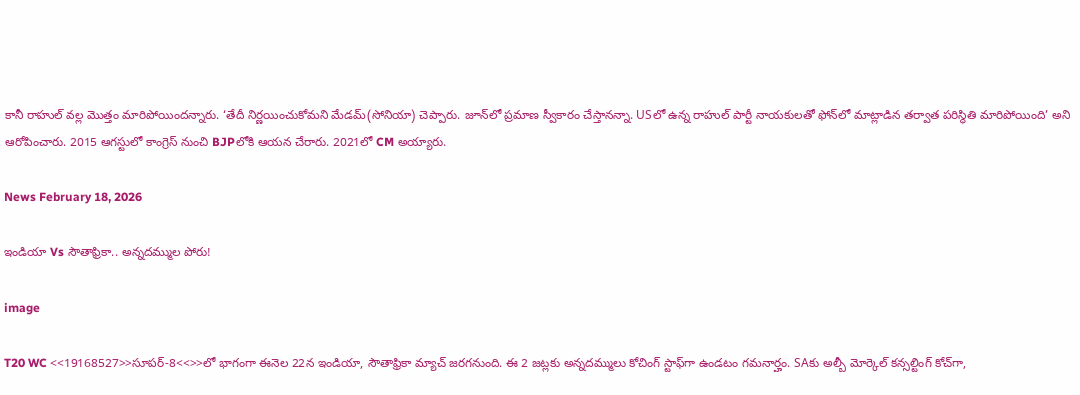కానీ రాహుల్ వల్ల మొత్తం మారిపోయిందన్నారు. ‘తేదీ నిర్ణయించుకోమని మేడమ్(సోనియా) చెప్పారు. జూన్‌లో ప్రమాణ స్వీకారం చేస్తానన్నా. USలో ఉన్న రాహుల్ పార్టీ నాయకులతో ఫోన్‌లో మాట్లాడిన తర్వాత పరిస్థితి మారిపోయింది’ అని ఆరోపించారు. 2015 ఆగస్టులో కాంగ్రెస్ నుంచి BJPలోకి ఆయన చేరారు. 2021లో CM అయ్యారు.

News February 18, 2026

ఇండియా Vs సౌతాఫ్రికా.. అన్నదమ్ముల పోరు!

image

T20 WC <<19168527>>సూపర్-8<<>>లో భాగంగా ఈనెల 22న ఇండియా, సౌతాఫ్రికా మ్యాచ్ జరగనుంది. ఈ 2 జట్లకు అన్నదమ్ములు కోచింగ్ స్టాఫ్‌గా ఉండటం గమనార్హం. SAకు అల్బీ మోర్కెల్ కన్సల్టింగ్ కోచ్‌గా,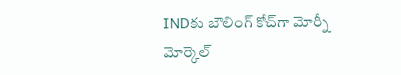INDకు బౌలింగ్‌ కోచ్‌గా మోర్నీ మోర్కెల్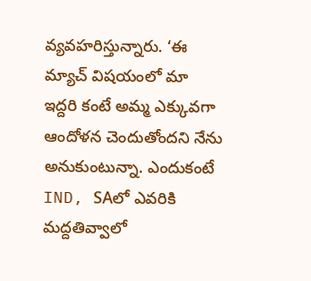వ్యవహరిస్తున్నారు. ‘ఈ మ్యాచ్ విషయంలో మా ఇద్దరి కంటే అమ్మ ఎక్కువగా ఆందోళన చెందుతోందని నేను అనుకుంటున్నా. ఎందుకంటే IND, SAలో ఎవరికి మద్దతివ్వాలో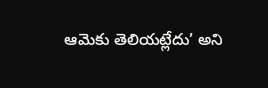ఆమెకు తెలియట్లేదు’ అని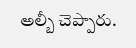అల్బీ చెప్పారు.